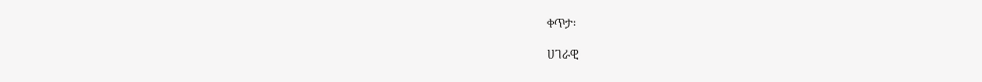ቀጥታ፡

ሀገራዊ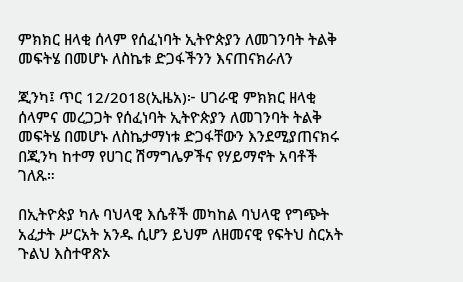ምክክር ዘላቂ ሰላም የሰፈነባት ኢትዮጵያን ለመገንባት ትልቅ መፍትሄ በመሆኑ ለስኬቱ ድጋፋችንን እናጠናክራለን

ጂንካ፤ ጥር 12/2018(ኢዜአ)፦ ሀገራዊ ምክክር ዘላቂ ሰላምና መረጋጋት የሰፈነባት ኢትዮጵያን ለመገንባት ትልቅ መፍትሄ በመሆኑ ለስኬታማነቱ ድጋፋቸውን እንደሚያጠናክሩ በጂንካ ከተማ የሀገር ሽማግሌዎችና የሃይማኖት አባቶች ገለጹ።

በኢትዮጵያ ካሉ ባህላዊ እሴቶች መካከል ባህላዊ የግጭት አፈታት ሥርአት አንዱ ሲሆን ይህም ለዘመናዊ የፍትህ ስርአት ጉልህ እስተዋጽኦ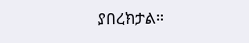ያበረክታል።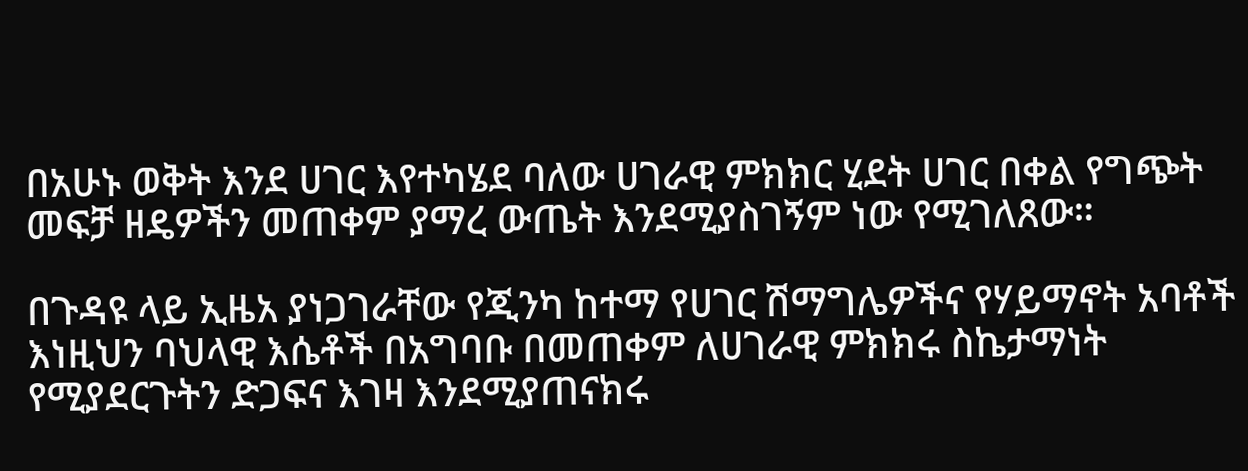በአሁኑ ወቅት እንደ ሀገር እየተካሄደ ባለው ሀገራዊ ምክክር ሂደት ሀገር በቀል የግጭት መፍቻ ዘዴዎችን መጠቀም ያማረ ውጤት እንደሚያስገኝም ነው የሚገለጸው።

በጉዳዩ ላይ ኢዜአ ያነጋገራቸው የጂንካ ከተማ የሀገር ሽማግሌዎችና የሃይማኖት አባቶች እነዚህን ባህላዊ እሴቶች በአግባቡ በመጠቀም ለሀገራዊ ምክክሩ ስኬታማነት የሚያደርጉትን ድጋፍና እገዛ እንደሚያጠናክሩ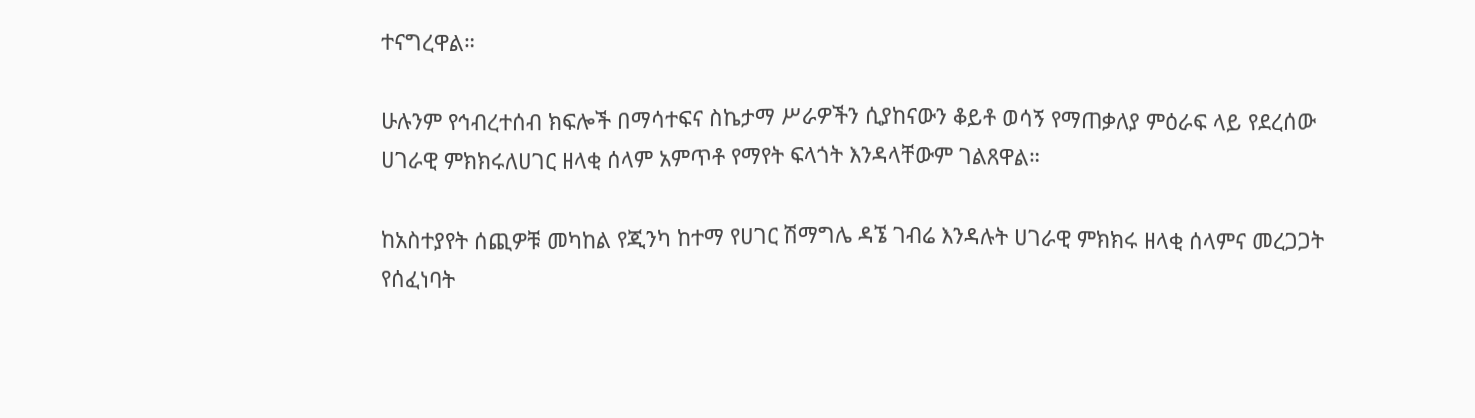ተናግረዋል።

ሁሉንም የኅብረተሰብ ክፍሎች በማሳተፍና ስኬታማ ሥራዎችን ሲያከናውን ቆይቶ ወሳኝ የማጠቃለያ ምዕራፍ ላይ የደረሰው ሀገራዊ ምክክሩለሀገር ዘላቂ ሰላም አምጥቶ የማየት ፍላጎት እንዳላቸውም ገልጸዋል።

ከአስተያየት ሰጪዎቹ መካከል የጂንካ ከተማ የሀገር ሽማግሌ ዳኜ ገብሬ እንዳሉት ሀገራዊ ምክክሩ ዘላቂ ሰላምና መረጋጋት የሰፈነባት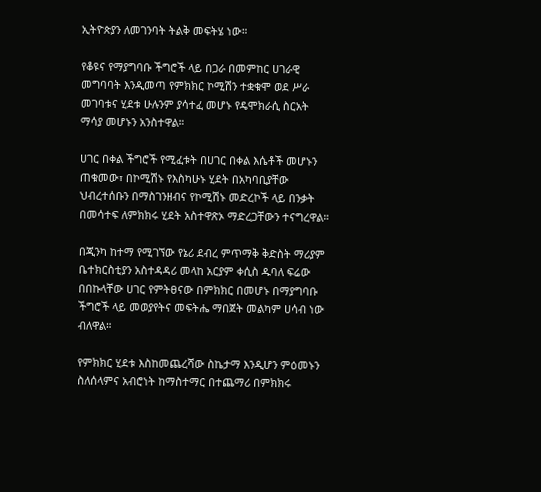ኢትዮጵያን ለመገንባት ትልቅ መፍትሄ ነው።

የቆዩና የማያግባቡ ችግሮች ላይ በጋራ በመምከር ሀገራዊ መግባባት እንዲመጣ የምክክር ኮሚሽን ተቋቁሞ ወደ ሥራ መገባቱና ሂደቱ ሁሉንም ያሳተፈ መሆኑ የዴሞክራሲ ስርአት ማሳያ መሆኑን አንስተዋል።

ሀገር በቀል ችግሮች የሚፈቱት በሀገር በቀል እሴቶች መሆኑን ጠቁመው፣ በኮሚሽኑ የእስካሁኑ ሂደት በአካባቢያቸው ህብረተሰቡን በማስገንዘብና የኮሚሽኑ መድረኮች ላይ በንቃት በመሳተፍ ለምክክሩ ሂደት አስተዋጽኦ ማድረጋቸውን ተናግረዋል።

በጂንካ ከተማ የሚገኘው የኔሪ ደብረ ምጥማቅ ቅድስት ማሪያም ቤተክርስቲያን አስተዳዳሪ መላከ አርያም ቀሲስ ዱባለ ፍሬው በበኩላቸው ሀገር የምትፀናው በምክክር በመሆኑ በማያግባቡ ችግሮች ላይ መወያየትና መፍትሔ ማበጀት መልካም ሀሳብ ነው ብለዋል።

የምክክር ሂደቱ እስከመጨረሻው ስኬታማ እንዲሆን ምዕመኑን ስለሰላምና አብሮነት ከማስተማር በተጨማሪ በምክክሩ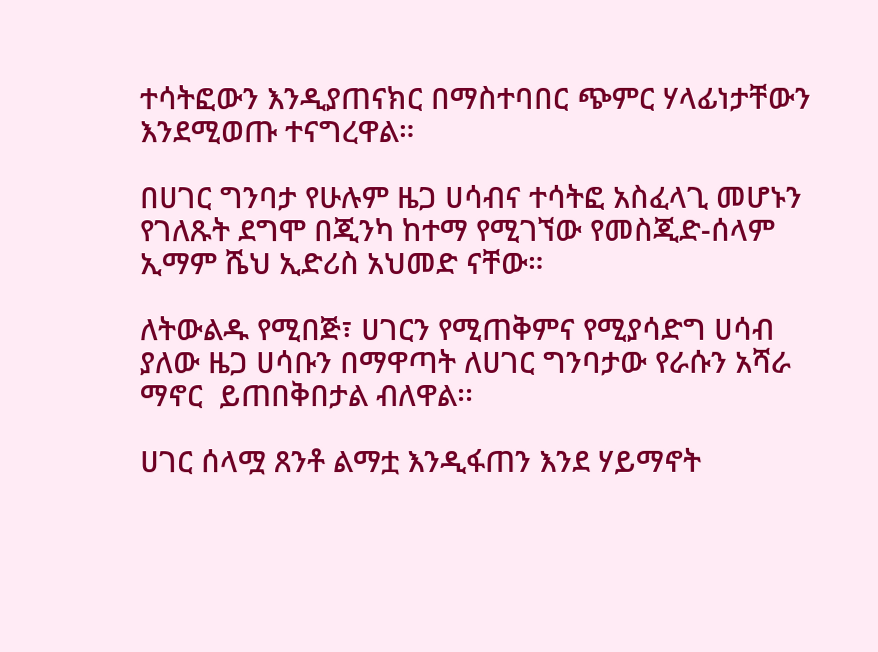ተሳትፎውን እንዲያጠናክር በማስተባበር ጭምር ሃላፊነታቸውን እንደሚወጡ ተናግረዋል።

በሀገር ግንባታ የሁሉም ዜጋ ሀሳብና ተሳትፎ አስፈላጊ መሆኑን የገለጹት ደግሞ በጂንካ ከተማ የሚገኘው የመስጂድ-ሰላም ኢማም ሼህ ኢድሪስ አህመድ ናቸው።

ለትውልዱ የሚበጅ፣ ሀገርን የሚጠቅምና የሚያሳድግ ሀሳብ ያለው ዜጋ ሀሳቡን በማዋጣት ለሀገር ግንባታው የራሱን አሻራ ማኖር  ይጠበቅበታል ብለዋል፡፡

ሀገር ሰላሟ ጸንቶ ልማቷ እንዲፋጠን እንደ ሃይማኖት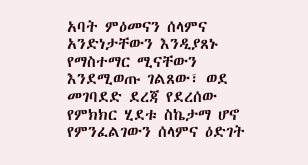አባት ምዕመናን ሰላምና አንድነታቸውን እንዲያጸኑ የማስተማር ሚናቸውን እንደሚወጡ ገልጸው፣ ወደ መገባደድ ደረጃ የደረሰው የምክክር ሂደቱ ስኬታማ ሆኖ የምንፈልገውን ሰላምና ዕድገት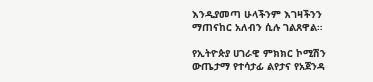እንዲያመጣ ሁላችንም እገዛችንን ማጠናከር አለብን ሲሉ ገልጸዋል።

የኢትዮጵያ ሀገራዊ ምክክር ኮሚሽን ውጤታማ የተሳታፊ ልየታና የአጀንዳ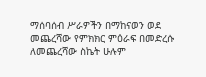ማሰባሰብ ሥራዎችን በማከናወን ወደ መጨረሻው የምክክር ምዕራፍ በመድረሱ ለመጨረሻው ስኬት ሁሉም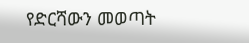የድርሻውን መወጣት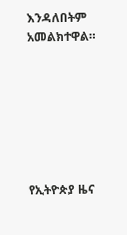እንዳለበትም አመልክተዋል።







የኢትዮጵያ ዜና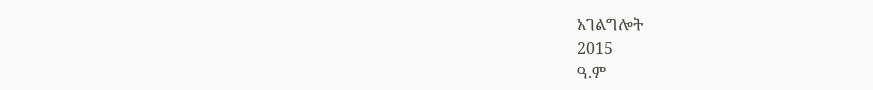አገልግሎት
2015
ዓ.ም